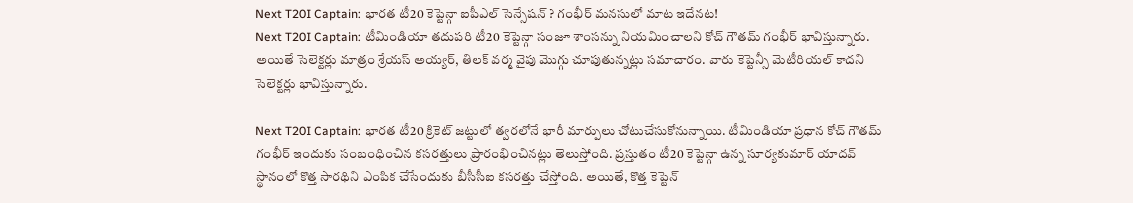Next T20I Captain: భారత టీ20 కెప్టెన్గా ఐపీఎల్ సెన్సేషన్ ? గంభీర్ మనసులో మాట ఇదేనట!
Next T20I Captain: టీమిండియా తదుపరి టీ20 కెప్టెన్గా సంజూ శాంసన్ను నియమించాలని కోచ్ గౌతమ్ గంభీర్ భావిస్తున్నారు. అయితే సెలెక్టర్లు మాత్రం శ్రేయస్ అయ్యర్, తిలక్ వర్మ వైపు మొగ్గు చూపుతున్నట్లు సమాచారం. వారు కెప్టెన్సీ మెటీరియల్ కాదని సెలెక్టర్లు భావిస్తున్నారు.

Next T20I Captain: భారత టీ20 క్రికెట్ జట్టులో త్వరలోనే భారీ మార్పులు చోటుచేసుకోనున్నాయి. టీమిండియా ప్రధాన కోచ్ గౌతమ్ గంభీర్ ఇందుకు సంబంధించిన కసరత్తులు ప్రారంభించినట్లు తెలుస్తోంది. ప్రస్తుతం టీ20 కెప్టెన్గా ఉన్న సూర్యకుమార్ యాదవ్ స్థానంలో కొత్త సారథిని ఎంపిక చేసేందుకు బీసీసీఐ కసరత్తు చేస్తోంది. అయితే, కొత్త కెప్టెన్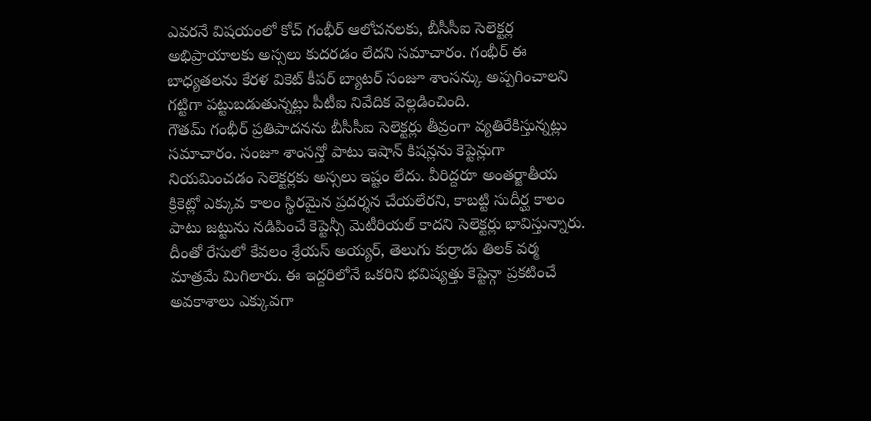ఎవరనే విషయంలో కోచ్ గంభీర్ ఆలోచనలకు, బీసీసీఐ సెలెక్టర్ల అభిప్రాయాలకు అస్సలు కుదరడం లేదని సమాచారం. గంభీర్ ఈ బాధ్యతలను కేరళ వికెట్ కీపర్ బ్యాటర్ సంజూ శాంసన్కు అప్పగించాలని గట్టిగా పట్టుబడుతున్నట్లు పీటీఐ నివేదిక వెల్లడించింది.
గౌతమ్ గంభీర్ ప్రతిపాదనను బీసీసీఐ సెలెక్టర్లు తీవ్రంగా వ్యతిరేకిస్తున్నట్లు సమాచారం. సంజూ శాంసన్తో పాటు ఇషాన్ కిషన్లను కెప్టెన్లుగా నియమించడం సెలెక్టర్లకు అస్సలు ఇష్టం లేదు. వీరిద్దరూ అంతర్జాతీయ క్రికెట్లో ఎక్కువ కాలం స్థిరమైన ప్రదర్శన చేయలేరని, కాబట్టి సుదీర్ఘ కాలం పాటు జట్టును నడిపించే కెప్టెన్సీ మెటీరియల్ కాదని సెలెక్టర్లు భావిస్తున్నారు. దీంతో రేసులో కేవలం శ్రేయస్ అయ్యర్, తెలుగు కుర్రాడు తిలక్ వర్మ మాత్రమే మిగిలారు. ఈ ఇద్దరిలోనే ఒకరిని భవిష్యత్తు కెప్టెన్గా ప్రకటించే అవకాశాలు ఎక్కువగా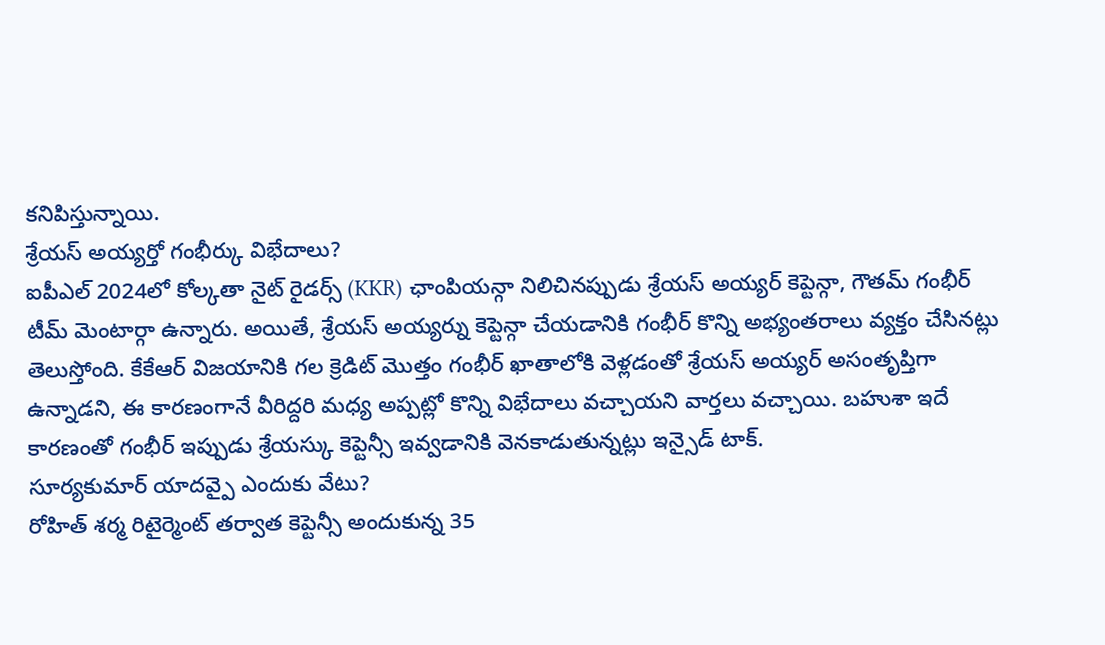కనిపిస్తున్నాయి.
శ్రేయస్ అయ్యర్తో గంభీర్కు విభేదాలు?
ఐపీఎల్ 2024లో కోల్కతా నైట్ రైడర్స్ (KKR) ఛాంపియన్గా నిలిచినప్పుడు శ్రేయస్ అయ్యర్ కెప్టెన్గా, గౌతమ్ గంభీర్ టీమ్ మెంటార్గా ఉన్నారు. అయితే, శ్రేయస్ అయ్యర్ను కెప్టెన్గా చేయడానికి గంభీర్ కొన్ని అభ్యంతరాలు వ్యక్తం చేసినట్లు తెలుస్తోంది. కేకేఆర్ విజయానికి గల క్రెడిట్ మొత్తం గంభీర్ ఖాతాలోకి వెళ్లడంతో శ్రేయస్ అయ్యర్ అసంతృప్తిగా ఉన్నాడని, ఈ కారణంగానే వీరిద్దరి మధ్య అప్పట్లో కొన్ని విభేదాలు వచ్చాయని వార్తలు వచ్చాయి. బహుశా ఇదే కారణంతో గంభీర్ ఇప్పుడు శ్రేయస్కు కెప్టెన్సీ ఇవ్వడానికి వెనకాడుతున్నట్లు ఇన్సైడ్ టాక్.
సూర్యకుమార్ యాదవ్పై ఎందుకు వేటు?
రోహిత్ శర్మ రిటైర్మెంట్ తర్వాత కెప్టెన్సీ అందుకున్న 35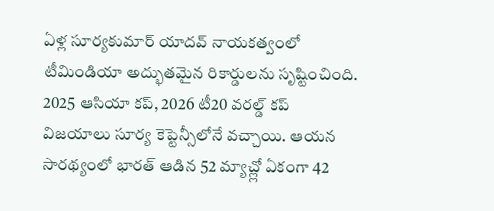ఏళ్ల సూర్యకుమార్ యాదవ్ నాయకత్వంలో టీమిండియా అద్భుతమైన రికార్డులను సృష్టించింది. 2025 ఆసియా కప్, 2026 టీ20 వరల్డ్ కప్ విజయాలు సూర్య కెప్టెన్సీలోనే వచ్చాయి. ఆయన సారథ్యంలో భారత్ ఆడిన 52 మ్యాచ్ల్లో ఏకంగా 42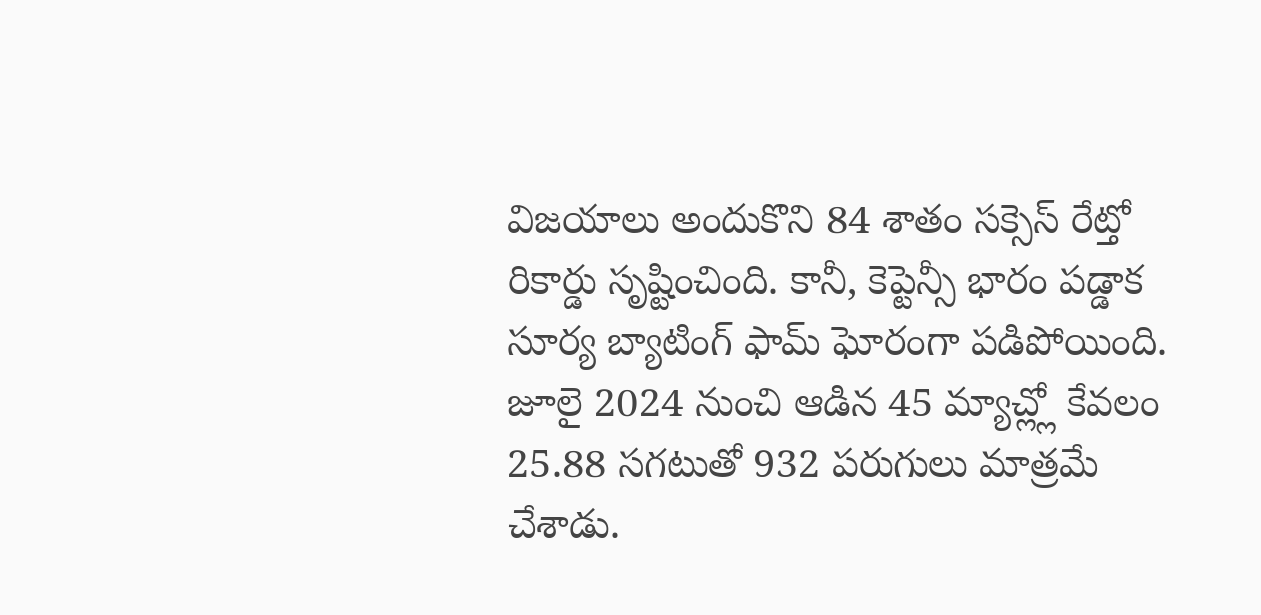విజయాలు అందుకొని 84 శాతం సక్సెస్ రేట్తో రికార్డు సృష్టించింది. కానీ, కెప్టెన్సీ భారం పడ్డాక సూర్య బ్యాటింగ్ ఫామ్ ఘోరంగా పడిపోయింది. జూలై 2024 నుంచి ఆడిన 45 మ్యాచ్ల్లో కేవలం 25.88 సగటుతో 932 పరుగులు మాత్రమే చేశాడు.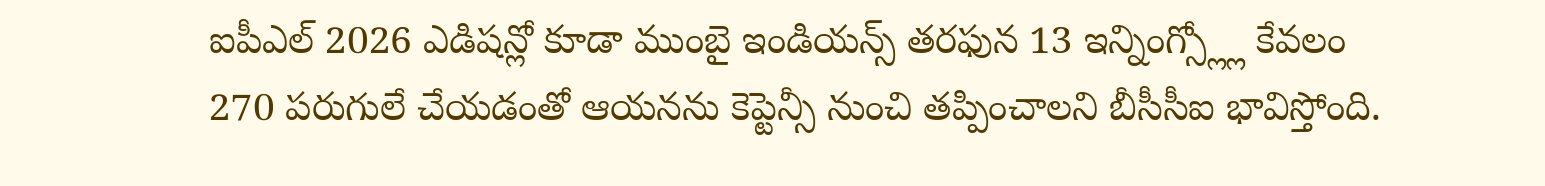ఐపీఎల్ 2026 ఎడిషన్లో కూడా ముంబై ఇండియన్స్ తరఫున 13 ఇన్నింగ్స్ల్లో కేవలం 270 పరుగులే చేయడంతో ఆయనను కెప్టెన్సీ నుంచి తప్పించాలని బీసీసీఐ భావిస్తోంది.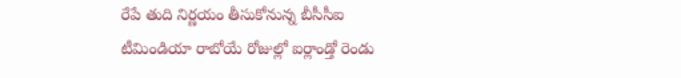రేపే తుది నిర్ణయం తీసుకోనున్న బీసీసీఐ
టీమిండియా రాబోయే రోజుల్లో ఐర్లాండ్తో రెండు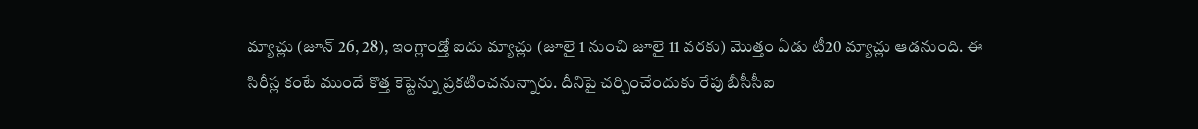మ్యాచ్లు (జూన్ 26, 28), ఇంగ్లాండ్తో ఐదు మ్యాచ్లు (జూలై 1 నుంచి జూలై 11 వరకు) మొత్తం ఏడు టీ20 మ్యాచ్లు ఆడనుంది. ఈ సిరీస్ల కంటే ముందే కొత్త కెప్టెన్ను ప్రకటించనున్నారు. దీనిపై చర్చించేందుకు రేపు బీసీసీఐ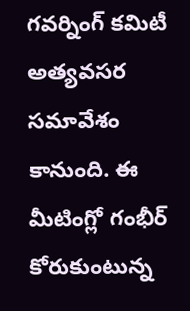గవర్నింగ్ కమిటీ అత్యవసర సమావేశం కానుంది. ఈ మీటింగ్లో గంభీర్ కోరుకుంటున్న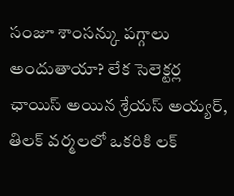సంజూ శాంసన్కు పగ్గాలు అందుతాయా? లేక సెలెక్టర్ల ఛాయిస్ అయిన శ్రేయస్ అయ్యర్, తిలక్ వర్మలలో ఒకరికి లక్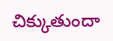చిక్కుతుందా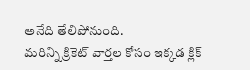అనేది తేలిపోనుంది.
మరిన్ని క్రికెట్ వార్తల కోసం ఇక్కడ క్లిక్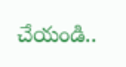చేయండి..